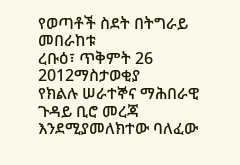የወጣቶች ስደት በትግራይ መበራከቱ
ረቡዕ፣ ጥቅምት 26 2012ማስታወቂያ
የክልሉ ሠራተኞና ማሕበራዊ ጉዳይ ቢሮ መረጃ እንደሚያመለክተው ባለፈው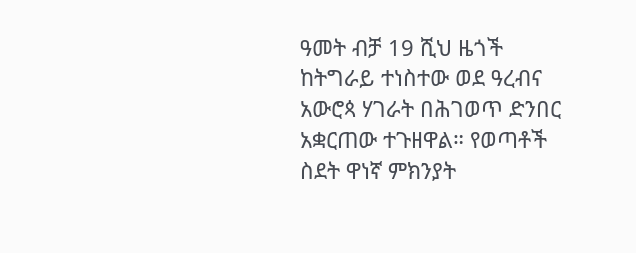ዓመት ብቻ 19 ሺህ ዜጎች ከትግራይ ተነስተው ወደ ዓረብና አውሮጳ ሃገራት በሕገወጥ ድንበር አቋርጠው ተጉዘዋል። የወጣቶች ስደት ዋነኛ ምክንያት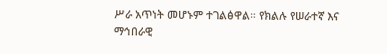ሥራ አጥነት መሆኑም ተገልፅዋል። የክልሉ የሠራተኛ እና ማኅበራዊ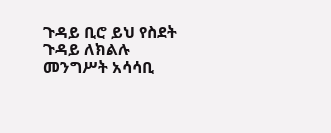ጉዳይ ቢሮ ይህ የስደት ጉዳይ ለክልሉ መንግሥት አሳሳቢ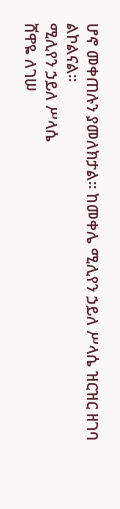ሆኖ መቀጠሉን ያመለክታል። ከመቀሌ ሚሊየን ኃይለ ሥላሴ ዝርዝር ዘገባ ልኮልናል።
ሚሊየን ኃይለ ሥላሴ
ሸዋዬ ለገሠ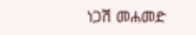ነጋሽ መሐመድ